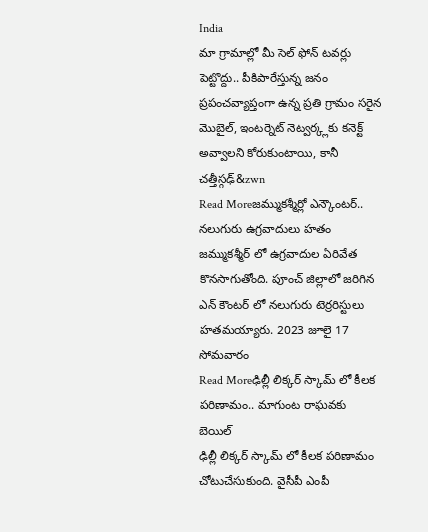India
మా గ్రామాల్లో మీ సెల్ ఫోన్ టవర్లు పెట్టొద్దు.. పీకిపారేస్తున్న జనం
ప్రపంచవ్యాప్తంగా ఉన్న ప్రతి గ్రామం సరైన మొబైల్, ఇంటర్నెట్ నెట్వర్క్లకు కనెక్ట్ అవ్వాలని కోరుకుంటాయి, కానీ చత్తీస్గఢ్&zwn
Read Moreజమ్ముకశ్మీర్లో ఎన్కౌంటర్.. నలుగురు ఉగ్రవాదులు హతం
జమ్ముకశ్మీర్ లో ఉగ్రవాదుల ఏరివేత కొనసాగుతోంది. పూంచ్ జిల్లాలో జరిగిన ఎన్ కౌంటర్ లో నలుగురు టెర్రరిస్టులు హతమయ్యారు. 2023 జూలై 17 సోమవారం
Read Moreఢిల్లీ లిక్కర్ స్కామ్ లో కీలక పరిణామం.. మాగుంట రాఘవకు బెయిల్
ఢిల్లీ లిక్కర్ స్కామ్ లో కీలక పరిణామం చోటుచేసుకుంది. వైసీపీ ఎంపీ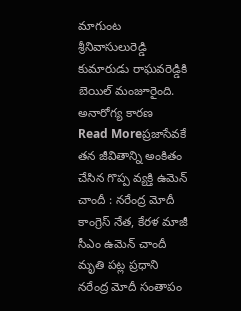మాగుంట శ్రీనివాసులురెడ్డి కుమారుడు రాఘవరెడ్డికి బెయిల్ మంజూరైంది. అనారోగ్య కారణ
Read Moreప్రజాసేవకే తన జీవితాన్ని అంకితం చేసిన గొప్ప వ్యక్తి ఉమెన్ చాందీ : నరేంద్ర మోదీ
కాంగ్రెస్ నేత, కేరళ మాజీ సీఎం ఉమెన్ చాందీ మృతి పట్ల ప్రధాని నరేంద్ర మోదీ సంతాపం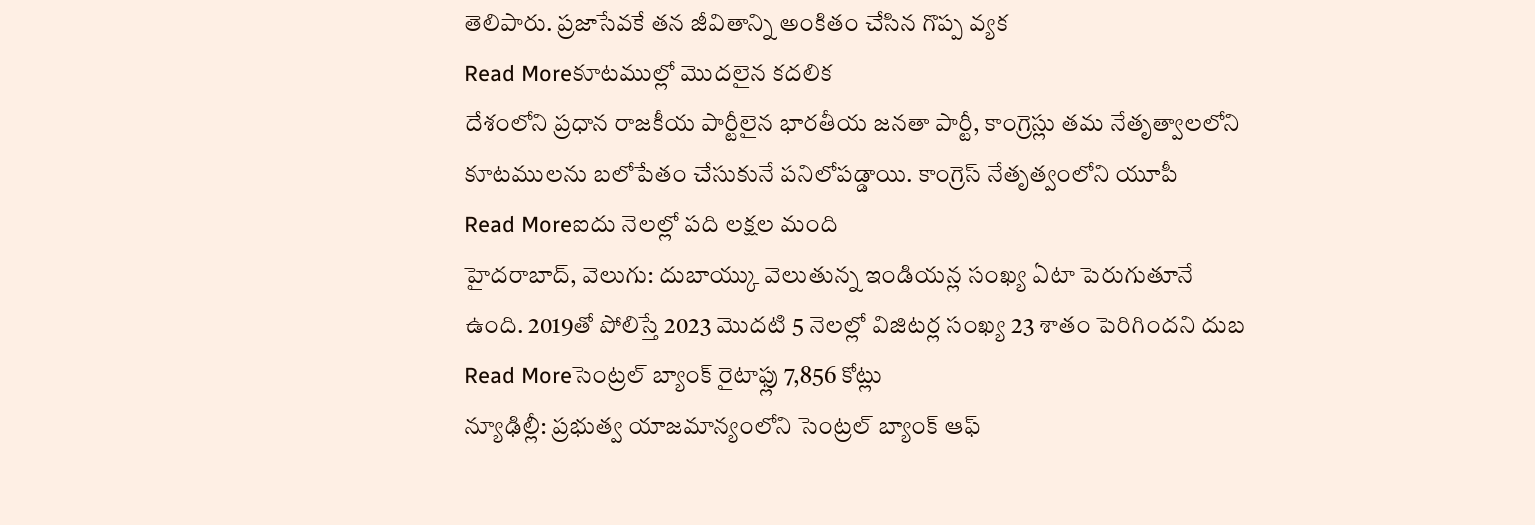తెలిపారు. ప్రజాసేవకే తన జీవితాన్ని అంకితం చేసిన గొప్ప వ్యక
Read Moreకూటముల్లో మొదలైన కదలిక
దేశంలోని ప్రధాన రాజకీయ పార్టీలైన భారతీయ జనతా పార్టీ, కాంగ్రెస్లు తమ నేతృత్వాలలోని కూటములను బలోపేతం చేసుకునే పనిలోపడ్డాయి. కాంగ్రెస్ నేతృత్వంలోని యూపీ
Read Moreఐదు నెలల్లో పది లక్షల మంది
హైదరాబాద్, వెలుగు: దుబాయ్కు వెలుతున్న ఇండియన్ల సంఖ్య ఏటా పెరుగుతూనే ఉంది. 2019తో పోలిస్తే 2023 మొదటి 5 నెలల్లో విజిటర్ల సంఖ్య 23 శాతం పెరిగిందని దుబ
Read Moreసెంట్రల్ బ్యాంక్ రైటాఫ్లు 7,856 కోట్లు
న్యూఢిల్లీ: ప్రభుత్వ యాజమాన్యంలోని సెంట్రల్ బ్యాంక్ ఆఫ్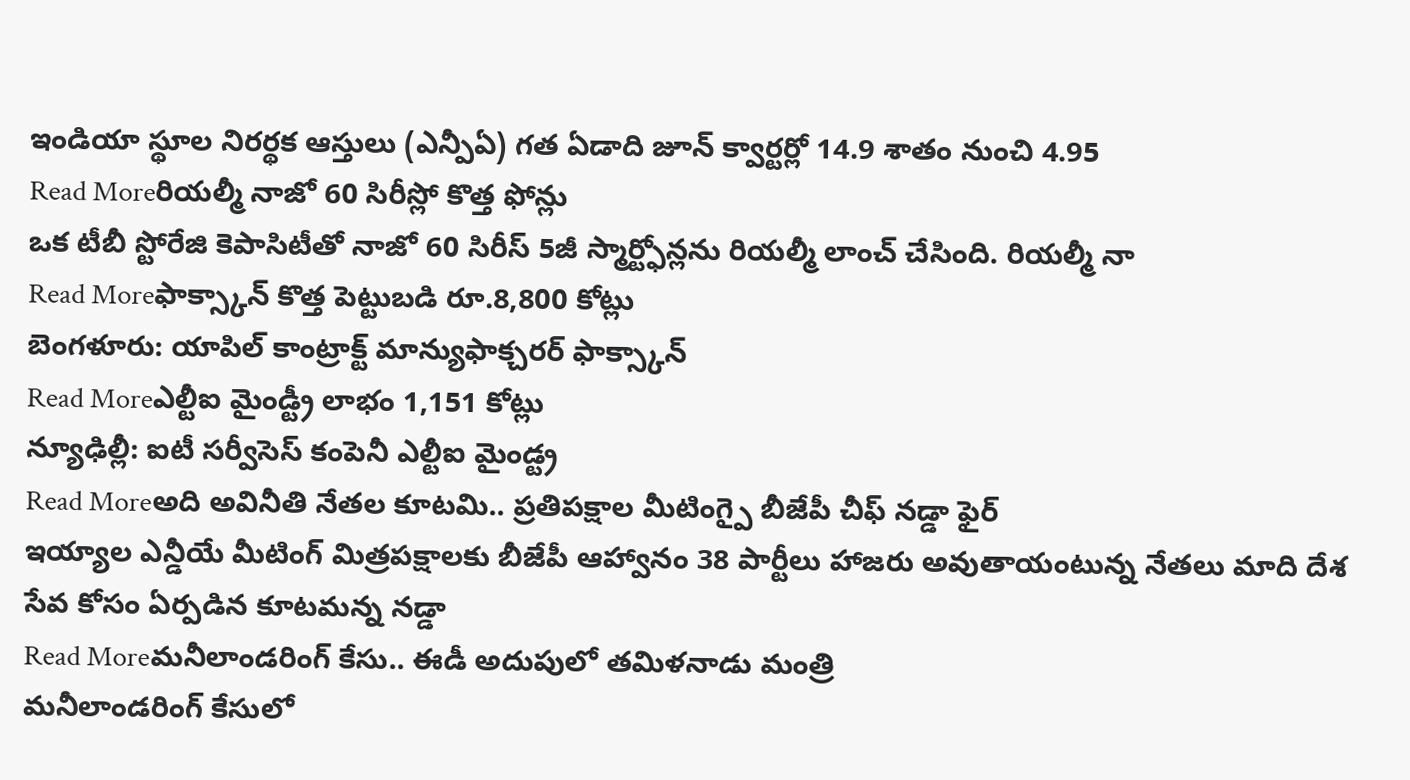ఇండియా స్థూల నిరర్థక ఆస్తులు (ఎన్పీఏ) గత ఏడాది జూన్ క్వార్టర్లో 14.9 శాతం నుంచి 4.95
Read Moreరియల్మీ నాజో 60 సిరీస్లో కొత్త ఫోన్లు
ఒక టీబీ స్టోరేజి కెపాసిటీతో నాజో 60 సిరీస్ 5జీ స్మార్ట్ఫోన్లను రియల్మీ లాంచ్ చేసింది. రియల్మీ నా
Read Moreఫాక్స్కాన్ కొత్త పెట్టుబడి రూ.8,800 కోట్లు
బెంగళూరు: యాపిల్ కాంట్రాక్ట్ మాన్యుఫాక్చరర్ ఫాక్స్కాన్
Read Moreఎల్టీఐ మైండ్ట్రీ లాభం 1,151 కోట్లు
న్యూఢిల్లీ: ఐటీ సర్వీసెస్ కంపెనీ ఎల్టీఐ మైండ్ట్ర
Read Moreఅది అవినీతి నేతల కూటమి.. ప్రతిపక్షాల మీటింగ్పై బీజేపీ చీఫ్ నడ్డా ఫైర్
ఇయ్యాల ఎన్డీయే మీటింగ్ మిత్రపక్షాలకు బీజేపీ ఆహ్వానం 38 పార్టీలు హాజరు అవుతాయంటున్న నేతలు మాది దేశ సేవ కోసం ఏర్పడిన కూటమన్న నడ్డా
Read Moreమనీలాండరింగ్ కేసు.. ఈడీ అదుపులో తమిళనాడు మంత్రి
మనీలాండరింగ్ కేసులో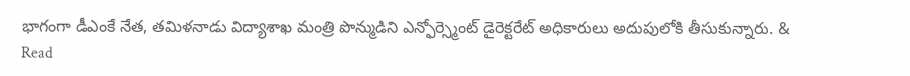భాగంగా డీఎంకే నేత, తమిళనాడు విద్యాశాఖ మంత్రి పొన్ముడిని ఎన్ఫోర్స్మెంట్ డైరెక్టరేట్ అధికారులు అదుపులోకి తీసుకున్నారు. &
Read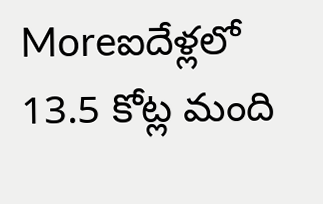Moreఐదేళ్లలో 13.5 కోట్ల మంది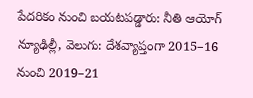పేదరికం నుంచి బయటపడ్డారు: నీతి ఆయోగ్
న్యూఢిల్లీ, వెలుగు: దేశవ్యాప్తంగా 2015–16 నుంచి 2019–21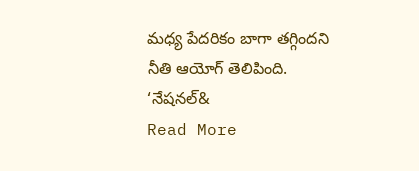మధ్య పేదరికం బాగా తగ్గిందని నీతి ఆయోగ్ తెలిపింది. ‘నేషనల్&
Read More